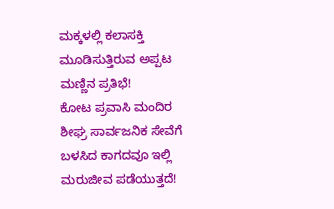ಮಕ್ಕಳಲ್ಲಿ ಕಲಾಸಕ್ತಿ ಮೂಡಿಸುತ್ತಿರುವ ಅಪ್ಪಟ ಮಣ್ಣಿನ ಪ್ರತಿಭೆ!
ಕೋಟ ಪ್ರವಾಸಿ ಮಂದಿರ ಶೀಘ್ರ ಸಾರ್ವಜನಿಕ ಸೇವೆಗೆ
ಬಳಸಿದ ಕಾಗದವೂ ಇಲ್ಲಿ ಮರುಜೀವ ಪಡೆಯುತ್ತದೆ!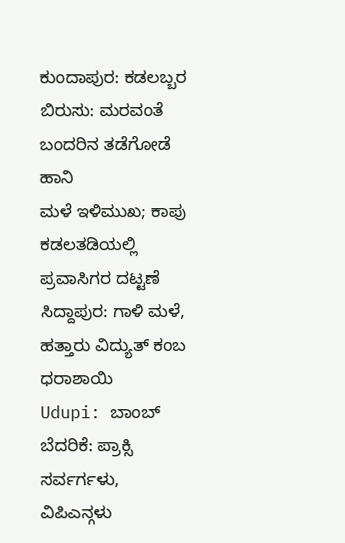ಕುಂದಾಪುರ: ಕಡಲಬ್ಬರ ಬಿರುಸು: ಮರವಂತೆ ಬಂದರಿನ ತಡೆಗೋಡೆ ಹಾನಿ
ಮಳೆ ಇಳಿಮುಖ; ಕಾಪು ಕಡಲತಡಿಯಲ್ಲಿ ಪ್ರವಾಸಿಗರ ದಟ್ಟಣೆ
ಸಿದ್ದಾಪುರ: ಗಾಳಿ ಮಳೆ, ಹತ್ತಾರು ವಿದ್ಯುತ್ ಕಂಬ ಧರಾಶಾಯಿ
Udupi: ಬಾಂಬ್ ಬೆದರಿಕೆ: ಪ್ರಾಕ್ಸಿ ಸರ್ವರ್ಗಳು, ವಿಪಿಎನ್ಗಳು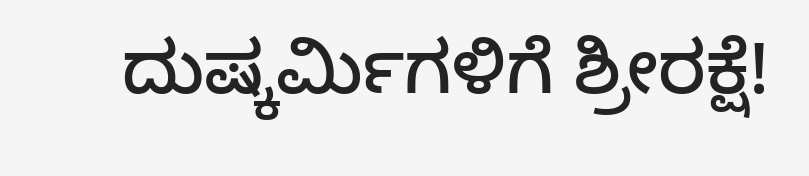ದುಷ್ಕರ್ಮಿಗಳಿಗೆ ಶ್ರೀರಕ್ಷೆ!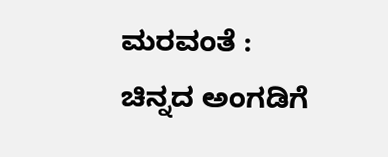ಮರವಂತೆ : ಚಿನ್ನದ ಅಂಗಡಿಗೆ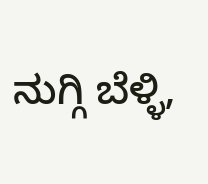ನುಗ್ಗಿ ಬೆಳ್ಳಿ,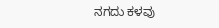ನಗದು ಕಳವು